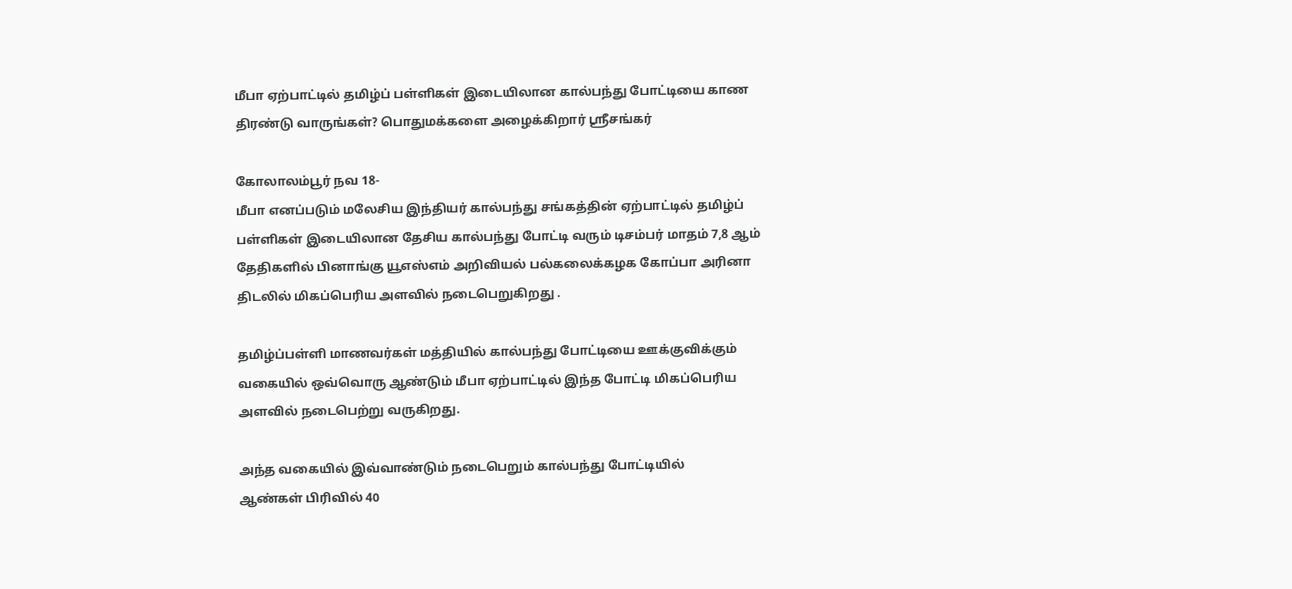மீபா ஏற்பாட்டில் தமிழ்ப் பள்ளிகள் இடையிலான கால்பந்து போட்டியை காண திரண்டு வாருங்கள்? பொதுமக்களை அழைக்கிறார் ஸ்ரீசங்கர்

கோலாலம்பூர் நவ 18-
மீபா எனப்படும் மலேசிய இந்தியர் கால்பந்து சங்கத்தின் ஏற்பாட்டில் தமிழ்ப் பள்ளிகள் இடையிலான தேசிய கால்பந்து போட்டி வரும் டிசம்பர் மாதம் 7,8 ஆம் தேதிகளில் பினாங்கு யூஎஸ்எம் அறிவியல் பல்கலைக்கழக கோப்பா அரினா திடலில் மிகப்பெரிய அளவில் நடைபெறுகிறது .

தமிழ்ப்பள்ளி மாணவர்கள் மத்தியில் கால்பந்து போட்டியை ஊக்குவிக்கும் வகையில் ஒவ்வொரு ஆண்டும் மீபா ஏற்பாட்டில் இந்த போட்டி மிகப்பெரிய அளவில் நடைபெற்று வருகிறது.

அந்த வகையில் இவ்வாண்டும் நடைபெறும் கால்பந்து போட்டியில்
ஆண்கள் பிரிவில் 40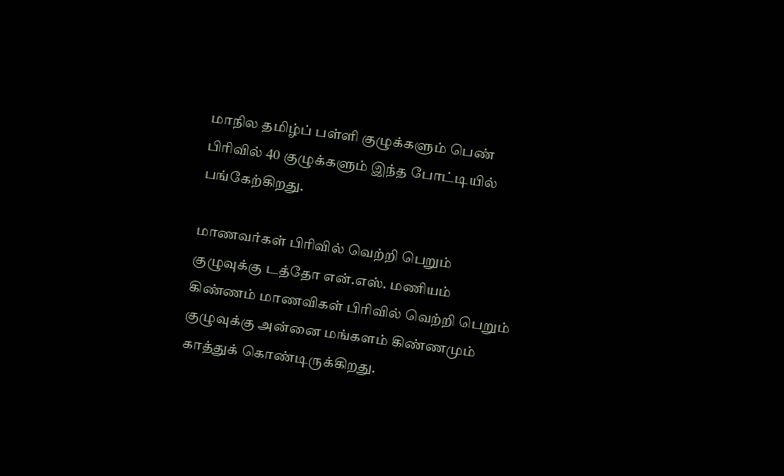மாநில தமிழ்ப் பள்ளி குழுக்களும் பெண் பிரிவில் 40 குழுக்களும் இந்த போட்டியில் பங்கேற்கிறது.

மாணவர்கள் பிரிவில் வெற்றி பெறும் குழுவுக்கு டத்தோ என்.எஸ். மணியம் கிண்ணம் மாணவிகள் பிரிவில் வெற்றி பெறும் குழுவுக்கு அன்னை மங்களம் கிண்ணமும் காத்துக் கொண்டிருக்கிறது.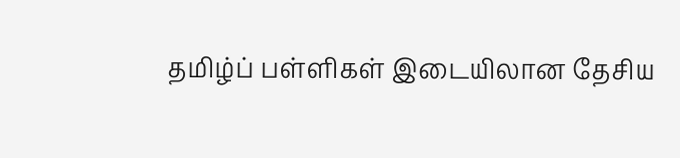தமிழ்ப் பள்ளிகள் இடையிலான தேசிய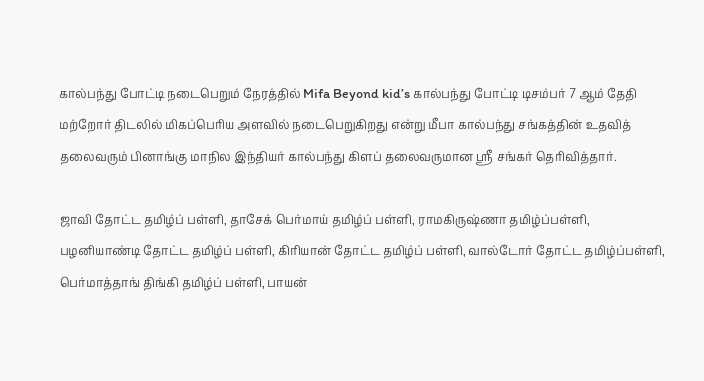கால்பந்து போட்டி நடைபெறும் நேரத்தில் Mifa Beyond kid’s கால்பந்து போட்டி டிசம்பர் 7 ஆம் தேதி மற்றோர் திடலில் மிகப்பெரிய அளவில் நடைபெறுகிறது என்று மீபா கால்பந்து சங்கத்தின் உதவித் தலைவரும் பினாங்கு மாநில இந்தியர் கால்பந்து கிளப் தலைவருமான ஸ்ரீ சங்கர் தெரிவித்தார்.

ஜாவி தோட்ட தமிழ்ப் பள்ளி, தாசேக் பெர்மாய் தமிழ்ப் பள்ளி, ராமகிருஷ்ணா தமிழ்ப்பள்ளி, பழனியாண்டி தோட்ட தமிழ்ப் பள்ளி, கிரியான் தோட்ட தமிழ்ப் பள்ளி, வால்டோர் தோட்ட தமிழ்ப்பள்ளி, பெர்மாத்தாங் திங்கி தமிழ்ப் பள்ளி, பாயன்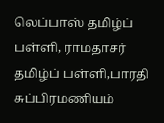லெப்பாஸ் தமிழ்ப் பள்ளி, ராமதாசர் தமிழ்ப் பள்ளி,பாரதி சுப்பிரமணியம்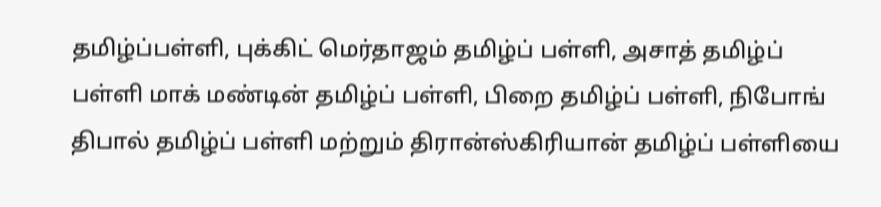தமிழ்ப்பள்ளி, புக்கிட் மெர்தாஜம் தமிழ்ப் பள்ளி, அசாத் தமிழ்ப் பள்ளி மாக் மண்டின் தமிழ்ப் பள்ளி, பிறை தமிழ்ப் பள்ளி, நிபோங் திபால் தமிழ்ப் பள்ளி மற்றும் திரான்ஸ்கிரியான் தமிழ்ப் பள்ளியை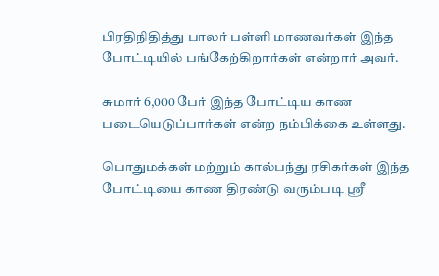பிரதிநிதித்து பாலர் பள்ளி மாணவர்கள் இந்த போட்டியில் பங்கேற்கிறார்கள் என்றார் அவர்.

சுமார் 6,000 பேர் இந்த போட்டிய காண படையெடுப்பார்கள் என்ற நம்பிக்கை உள்ளது.

பொதுமக்கள் மற்றும் கால்பந்து ரசிகர்கள் இந்த போட்டியை காண திரண்டு வரும்படி ஸ்ரீ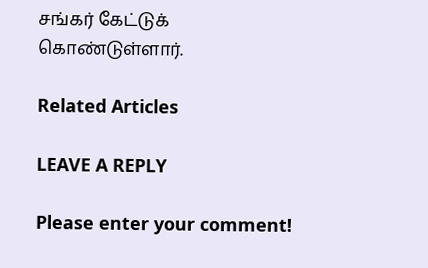சங்கர் கேட்டுக் கொண்டுள்ளார்.

Related Articles

LEAVE A REPLY

Please enter your comment!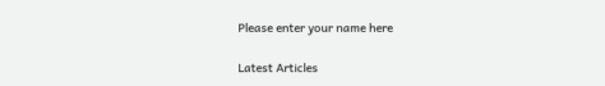Please enter your name here

Latest Articles